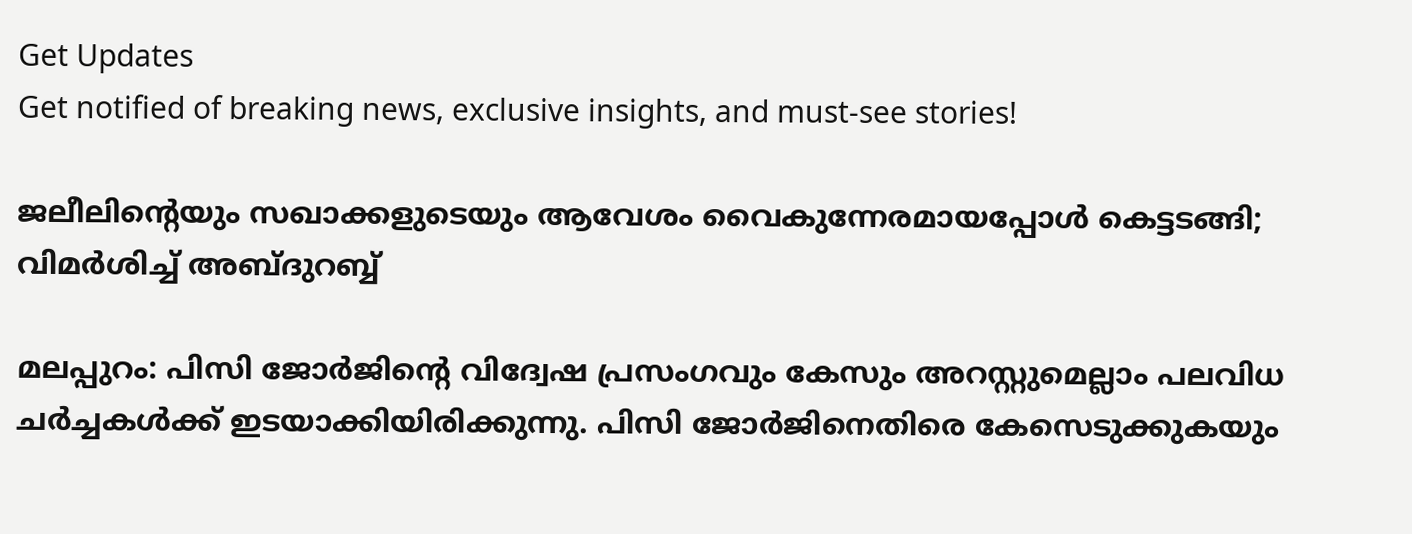Get Updates
Get notified of breaking news, exclusive insights, and must-see stories!

ജലീലിന്റെയും സഖാക്കളുടെയും ആവേശം വൈകുന്നേരമായപ്പോള്‍ കെട്ടടങ്ങി; വിമര്‍ശിച്ച് അബ്ദുറബ്ബ്

മലപ്പുറം: പിസി ജോര്‍ജിന്റെ വിദ്വേഷ പ്രസംഗവും കേസും അറസ്റ്റുമെല്ലാം പലവിധ ചര്‍ച്ചകള്‍ക്ക് ഇടയാക്കിയിരിക്കുന്നു. പിസി ജോര്‍ജിനെതിരെ കേസെടുക്കുകയും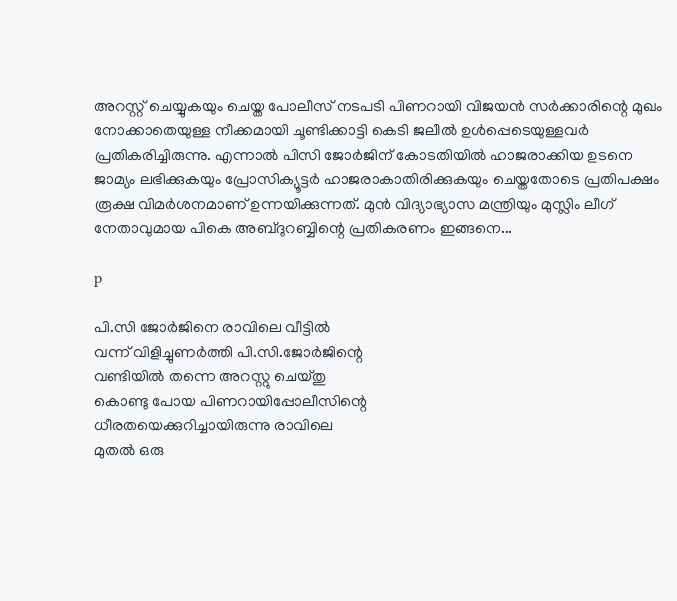അറസ്റ്റ് ചെയ്യുകയും ചെയ്ത പോലീസ് നടപടി പിണറായി വിജയന്‍ സര്‍ക്കാരിന്റെ മുഖം നോക്കാതെയുള്ള നീക്കമായി ചൂണ്ടിക്കാട്ടി കെടി ജലീല്‍ ഉള്‍പ്പെടെയുള്ളവര്‍ പ്രതികരിച്ചിരുന്നു. എന്നാല്‍ പിസി ജോര്‍ജിന് കോടതിയില്‍ ഹാജരാക്കിയ ഉടനെ ജാമ്യം ലഭിക്കുകയും പ്രോസിക്യൂട്ടര്‍ ഹാജരാകാതിരിക്കുകയും ചെയ്തതോടെ പ്രതിപക്ഷം രൂക്ഷ വിമര്‍ശനമാണ് ഉന്നയിക്കുന്നത്. മുന്‍ വിദ്യാഭ്യാസ മന്ത്രിയും മുസ്ലിം ലീഗ് നേതാവുമായ പികെ അബ്ദുറബ്ബിന്റെ പ്രതികരണം ഇങ്ങനെ...

p

പി.സി ജോര്‍ജിനെ രാവിലെ വീട്ടില്‍
വന്ന് വിളിച്ചുണര്‍ത്തി പി.സി.ജോര്‍ജിന്റെ
വണ്ടിയില്‍ തന്നെ അറസ്റ്റു ചെയ്തു
കൊണ്ടു പോയ പിണറായിപ്പോലീസിന്റെ
ധീരതയെക്കുറിച്ചായിരുന്നു രാവിലെ
മുതല്‍ ഒരു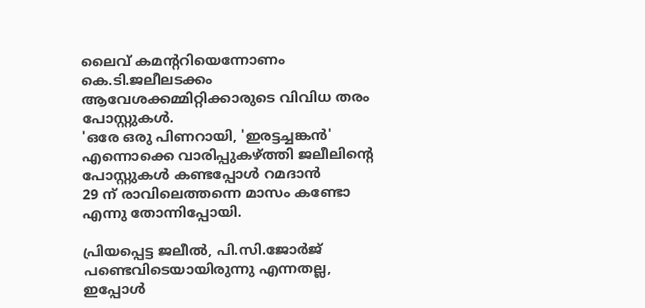ലൈവ് കമന്ററിയെന്നോണം കെ.ടി.ജലീലടക്കം ആവേശക്കമ്മിറ്റിക്കാരുടെ വിവിധ തരം പോസ്റ്റുകള്‍.
'ഒരേ ഒരു പിണറായി, 'ഇരട്ടച്ചങ്കന്‍' എന്നൊക്കെ വാരിപ്പുകഴ്ത്തി ജലീലിന്റെ പോസ്റ്റുകള്‍ കണ്ടപ്പോള്‍ റമദാന്‍
29 ന് രാവിലെത്തന്നെ മാസം കണ്ടോ
എന്നു തോന്നിപ്പോയി.

പ്രിയപ്പെട്ട ജലീല്‍, പി.സി.ജോര്‍ജ് പണ്ടെവിടെയായിരുന്നു എന്നതല്ല,
ഇപ്പോള്‍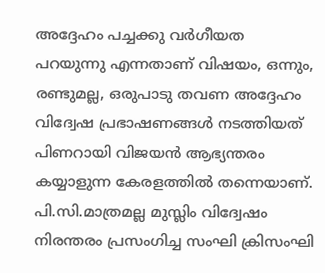അദ്ദേഹം പച്ചക്കു വര്‍ഗീയത
പറയുന്നു എന്നതാണ് വിഷയം, ഒന്നും, രണ്ടുമല്ല, ഒരുപാടു തവണ അദ്ദേഹം
വിദ്വേഷ പ്രഭാഷണങ്ങള്‍ നടത്തിയത് പിണറായി വിജയന്‍ ആഭ്യന്തരം
കയ്യാളുന്ന കേരളത്തില്‍ തന്നെയാണ്.
പി.സി.മാത്രമല്ല മുസ്ലിം വിദ്വേഷം നിരന്തരം പ്രസംഗിച്ച സംഘി ക്രിസംഘി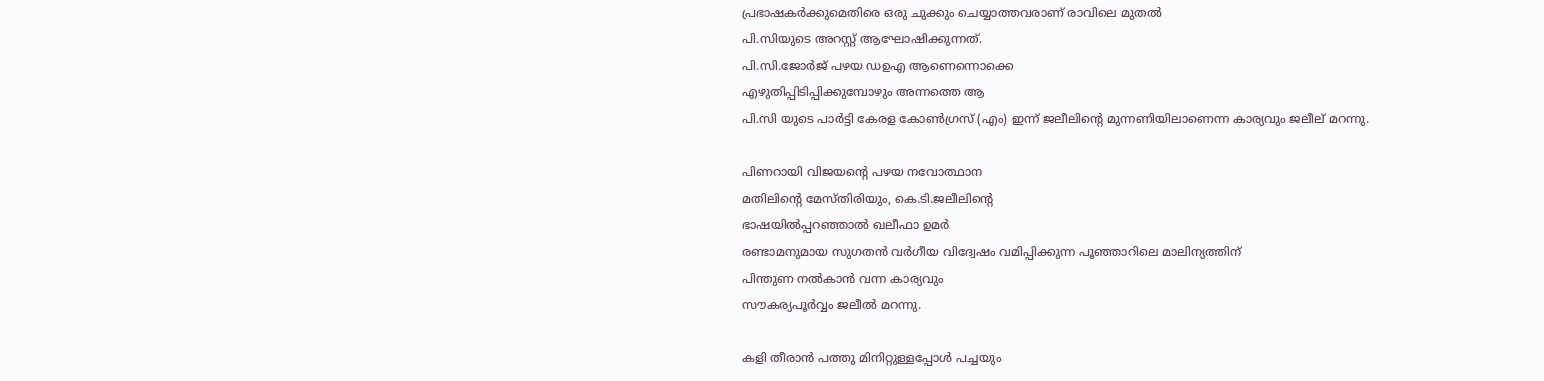പ്രഭാഷകര്‍ക്കുമെതിരെ ഒരു ചുക്കും ചെയ്യാത്തവരാണ് രാവിലെ മുതല്‍
പി.സിയുടെ അറസ്റ്റ് ആഘോഷിക്കുന്നത്.
പി.സി.ജോര്‍ജ് പഴയ ഡഉഎ ആണെന്നൊക്കെ
എഴുതിപ്പിടിപ്പിക്കുമ്പോഴും അന്നത്തെ ആ
പി.സി യുടെ പാര്‍ട്ടി കേരള കോണ്‍ഗ്രസ് (എം) ഇന്ന് ജലീലിന്റെ മുന്നണിയിലാണെന്ന കാര്യവും ജലീല് മറന്നു.

പിണറായി വിജയന്റെ പഴയ നവോത്ഥാന
മതിലിന്റെ മേസ്തിരിയും, കെ.ടി.ജലീലിന്റെ
ഭാഷയില്‍പ്പറഞ്ഞാല്‍ ഖലീഫാ ഉമര്‍
രണ്ടാമനുമായ സുഗതന്‍ വര്‍ഗീയ വിദ്വേഷം വമിപ്പിക്കുന്ന പൂഞ്ഞാറിലെ മാലിന്യത്തിന്
പിന്തുണ നല്‍കാന്‍ വന്ന കാര്യവും
സൗകര്യപൂര്‍വ്വം ജലീല്‍ മറന്നു.

കളി തീരാന്‍ പത്തു മിനിറ്റുള്ളപ്പോള്‍ പച്ചയും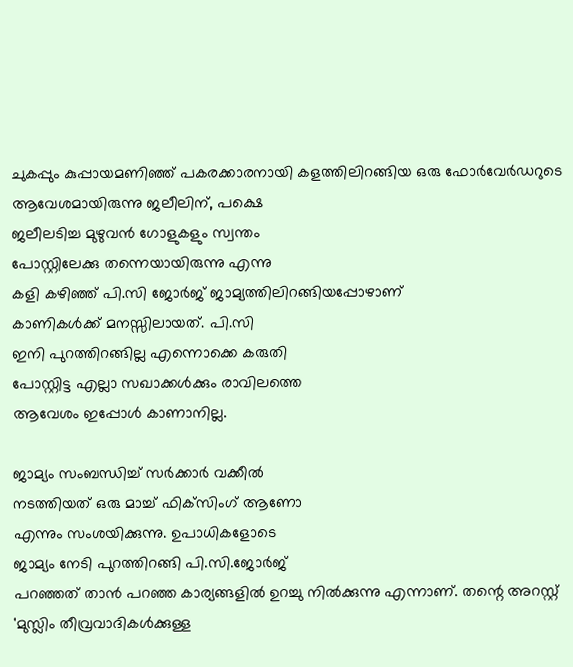ചുകപ്പും കുപ്പായമണിഞ്ഞ് പകരക്കാരനായി കളത്തിലിറങ്ങിയ ഒരു ഫോര്‍വേര്‍ഡറുടെ ആവേശമായിരുന്നു ജലീലിന്, പക്ഷെ
ജലീലടിച്ച മുഴുവന്‍ ഗോളുകളും സ്വന്തം
പോസ്റ്റിലേക്കു തന്നെയായിരുന്നു എന്നു
കളി കഴിഞ്ഞ് പി.സി ജോര്‍ജ് ജാമ്യത്തിലിറങ്ങിയപ്പോഴാണ്
കാണികള്‍ക്ക് മനസ്സിലായത്. പി.സി
ഇനി പുറത്തിറങ്ങില്ല എന്നൊക്കെ കരുതി
പോസ്റ്റിട്ട എല്ലാ സഖാക്കള്‍ക്കും രാവിലത്തെ
ആവേശം ഇപ്പോള്‍ കാണാനില്ല.

ജാമ്യം സംബന്ധിച്ച് സര്‍ക്കാര്‍ വക്കീല്‍
നടത്തിയത് ഒരു മാച്ച് ഫിക്‌സിംഗ് ആണോ
എന്നും സംശയിക്കുന്നു. ഉപാധികളോടെ
ജാമ്യം നേടി പുറത്തിറങ്ങി പി.സി.ജോര്‍ജ്
പറഞ്ഞത് താന്‍ പറഞ്ഞ കാര്യങ്ങളില്‍ ഉറച്ചു നില്‍ക്കുന്നു എന്നാണ്. തന്റെ അറസ്റ്റ്
'മുസ്ലിം തീവ്രവാദികള്‍ക്കുള്ള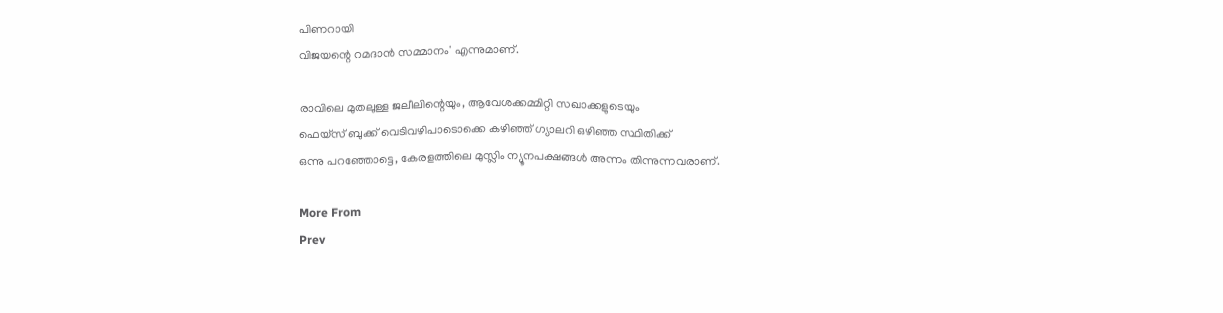പിണറായി
വിജയന്റെ റമദാന്‍ സമ്മാനം' എന്നുമാണ്.

രാവിലെ മുതലുള്ള ജലീലിന്റെയും, ആവേശക്കമ്മിറ്റി സഖാക്കളുടെയും
ഫെയ്‌സ് ബുക്ക് വെടിവഴിപാടൊക്കെ കഴിഞ്ഞ് ഗ്യാലറി ഒഴിഞ്ഞ സ്ഥിതിക്ക്
ഒന്നു പറഞ്ഞോട്ടെ, കേരളത്തിലെ മുസ്ലിം ന്യൂനപക്ഷങ്ങള്‍ അന്നം തിന്നുന്നവരാണ്.

More From
Prev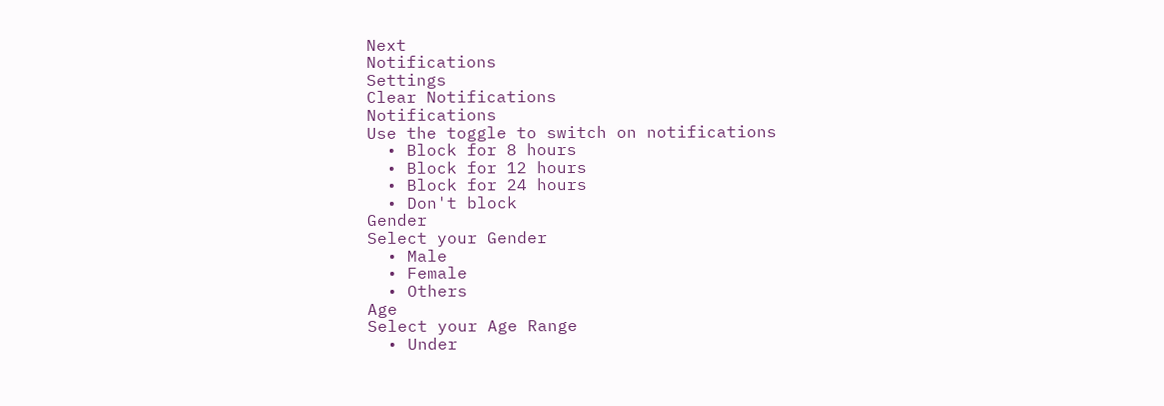Next
Notifications
Settings
Clear Notifications
Notifications
Use the toggle to switch on notifications
  • Block for 8 hours
  • Block for 12 hours
  • Block for 24 hours
  • Don't block
Gender
Select your Gender
  • Male
  • Female
  • Others
Age
Select your Age Range
  • Under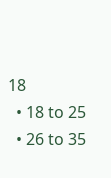18
  • 18 to 25
  • 26 to 35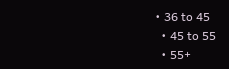• 36 to 45
  • 45 to 55
  • 55+